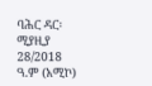ባሕር ዳር፡ ሚያዚያ 28/2018 ዓ.ም (አሚኮ)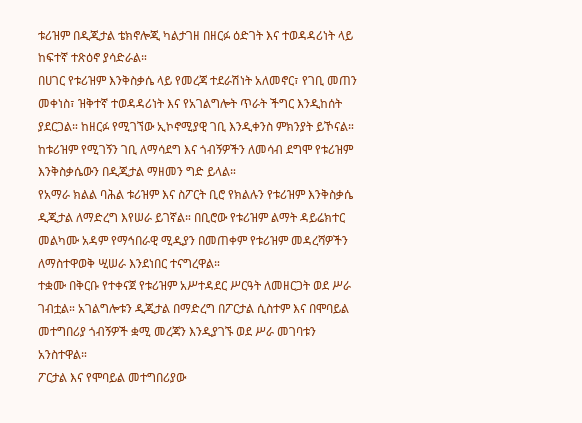ቱሪዝም በዲጂታል ቴክኖሎጂ ካልታገዘ በዘርፉ ዕድገት እና ተወዳዳሪነት ላይ ከፍተኛ ተጽዕኖ ያሳድራል።
በሀገር የቱሪዝም እንቅስቃሴ ላይ የመረጃ ተደራሽነት አለመኖር፣ የገቢ መጠን መቀነስ፣ ዝቅተኛ ተወዳዳሪነት እና የአገልግሎት ጥራት ችግር እንዲከሰት ያደርጋል። ከዘርፉ የሚገኘው ኢኮኖሚያዊ ገቢ እንዲቀንስ ምክንያት ይኾናል።
ከቱሪዝም የሚገኝን ገቢ ለማሳደግ እና ጎብኝዎችን ለመሳብ ደግሞ የቱሪዝም እንቅስቃሴውን በዲጂታል ማዘመን ግድ ይላል።
የአማራ ክልል ባሕል ቱሪዝም እና ስፖርት ቢሮ የክልሉን የቱሪዝም እንቅስቃሴ ዲጂታል ለማድረግ እየሠራ ይገኛል። በቢሮው የቱሪዝም ልማት ዳይሬክተር መልካሙ አዳም የማኅበራዊ ሚዲያን በመጠቀም የቱሪዝም መዳረሻዎችን ለማስተዋወቅ ሢሠራ እንደነበር ተናግረዋል።
ተቋሙ በቅርቡ የተቀናጀ የቱሪዝም አሥተዳደር ሥርዓት ለመዘርጋት ወደ ሥራ ገብቷል። አገልግሎቱን ዲጂታል በማድረግ በፖርታል ሲስተም እና በሞባይል መተግበሪያ ጎብኝዎች ቋሚ መረጃን እንዲያገኙ ወደ ሥራ መገባቱን አንስተዋል።
ፖርታል እና የሞባይል መተግበሪያው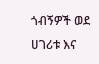ጎብኝዎች ወደ ሀገሪቱ እና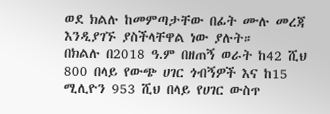ወደ ክልሉ ከመምጣታቸው በፊት ሙሉ መረጃ እንዲያገኙ ያስችላቸዋል ነው ያሉት።
በክልሉ በ2018 ዓ.ም በዘጠኝ ወራት ከ42 ሺህ 800 በላይ የውጭ ሀገር ጎብኝዎች እና ከ15 ሚሊዮን 953 ሺህ በላይ የሀገር ውስጥ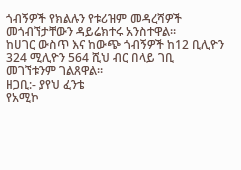ጎብኝዎች የክልሉን የቱሪዝም መዳረሻዎች መጎብኘታቸውን ዳይሬክተሩ አንስተዋል።
ከሀገር ውስጥ እና ከውጭ ጎብኝዎች ከ12 ቢሊዮን 324 ሚሊዮን 564 ሺህ ብር በላይ ገቢ መገኘቱንም ገልጸዋል።
ዘጋቢ:- ያየህ ፈንቴ
የአሚኮ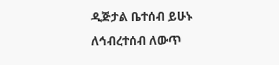ዲጅታል ቤተሰብ ይሁኑ
ለኅብረተሰብ ለውጥ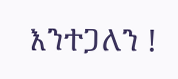እንተጋለን !